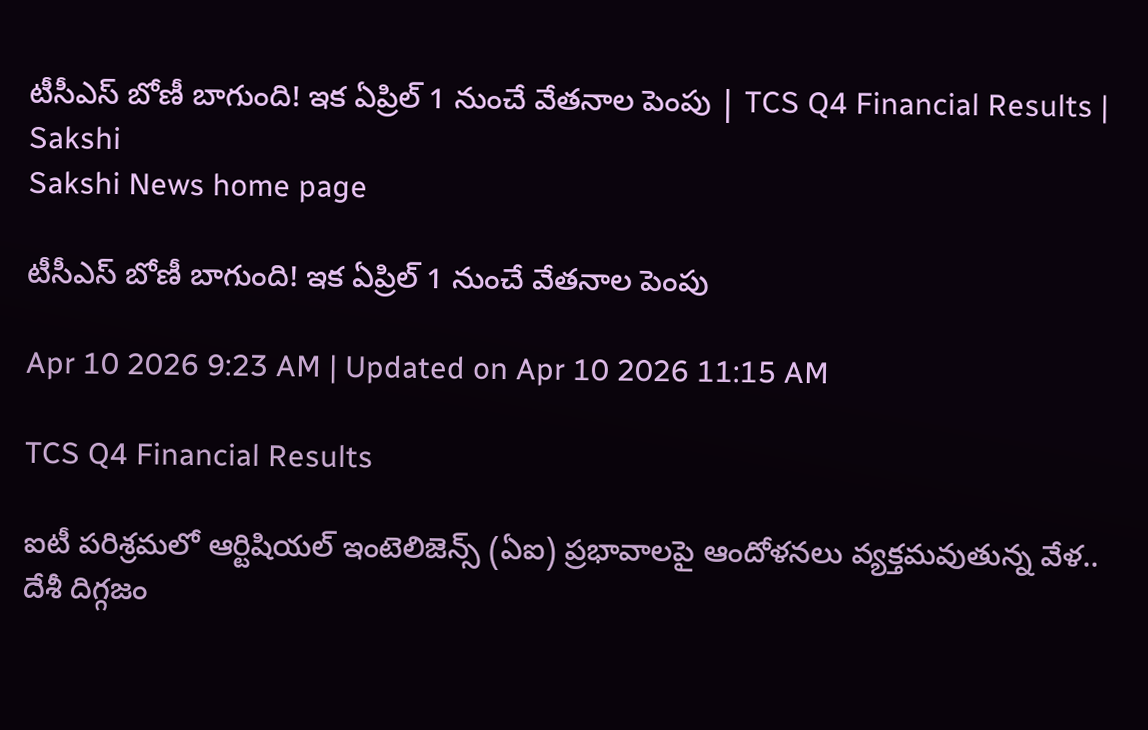టీసీఎస్‌ బోణీ బాగుంది! ఇక ఏప్రిల్‌ 1 నుంచే వేతనాల పెంపు | TCS Q4 Financial Results | Sakshi
Sakshi News home page

టీసీఎస్‌ బోణీ బాగుంది! ఇక ఏప్రిల్‌ 1 నుంచే వేతనాల పెంపు

Apr 10 2026 9:23 AM | Updated on Apr 10 2026 11:15 AM

TCS Q4 Financial Results

ఐటీ పరిశ్రమలో ఆర్టిషియల్‌ ఇంటెలిజెన్స్‌ (ఏఐ) ప్రభావాలపై ఆందోళనలు వ్యక్తమవుతున్న వేళ.. దేశీ దిగ్గజం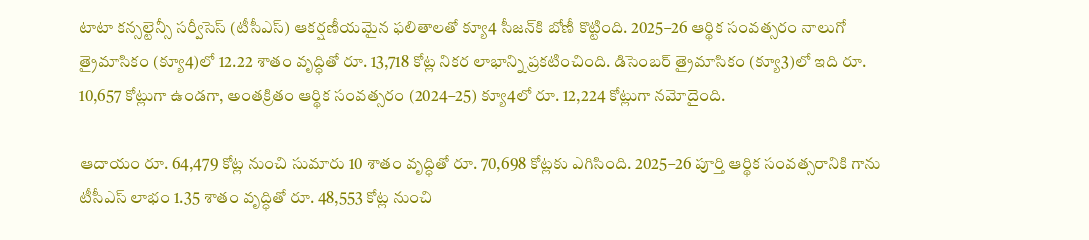టాటా కన్సల్టెన్సీ సర్వీసెస్‌ (టీసీఎస్‌) ఆకర్షణీయమైన ఫలితాలతో క్యూ4 సీజన్‌కి బోణీ కొట్టింది. 2025–26 ఆర్థిక సంవత్సరం నాలుగో త్రైమాసికం (క్యూ4)లో 12.22 శాతం వృద్ధితో రూ. 13,718 కోట్ల నికర లాభాన్ని ప్రకటించింది. డిసెంబర్‌ త్రైమాసికం (క్యూ3)లో ఇది రూ. 10,657 కోట్లుగా ఉండగా, అంతక్రితం ఆర్థిక సంవత్సరం (2024–25) క్యూ4లో రూ. 12,224 కోట్లుగా నమోదైంది.

ఆదాయం రూ. 64,479 కోట్ల నుంచి సుమారు 10 శాతం వృద్ధితో రూ. 70,698 కోట్లకు ఎగిసింది. 2025–26 పూర్తి ఆర్థిక సంవత్సరానికి గాను టీసీఎస్‌ లాభం 1.35 శాతం వృద్ధితో రూ. 48,553 కోట్ల నుంచి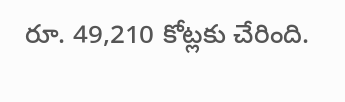రూ. 49,210 కోట్లకు చేరింది.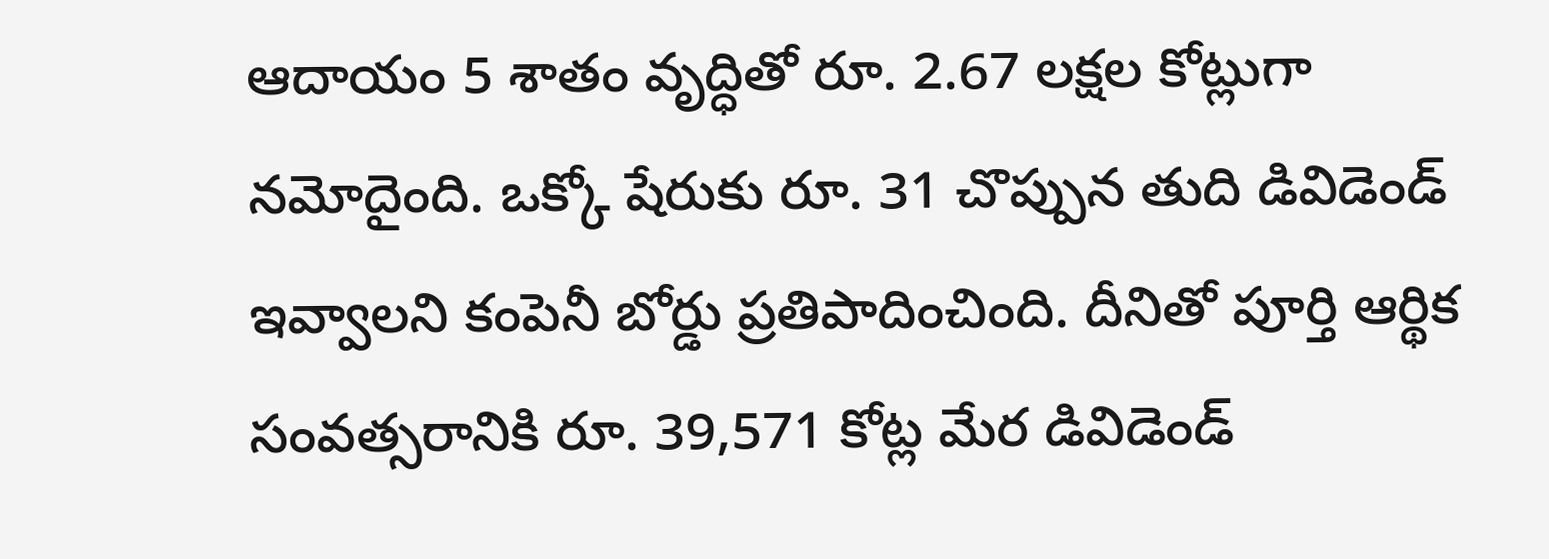ఆదాయం 5 శాతం వృద్ధితో రూ. 2.67 లక్షల కోట్లుగా నమోదైంది. ఒక్కో షేరుకు రూ. 31 చొప్పున తుది డివిడెండ్‌ ఇవ్వాలని కంపెనీ బోర్డు ప్రతిపాదించింది. దీనితో పూర్తి ఆర్థిక సంవత్సరానికి రూ. 39,571 కోట్ల మేర డివిడెండ్‌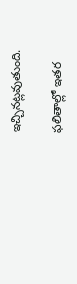ఇచ్చినట్లవుతుంది.

ఫలితాల్లో ఇతర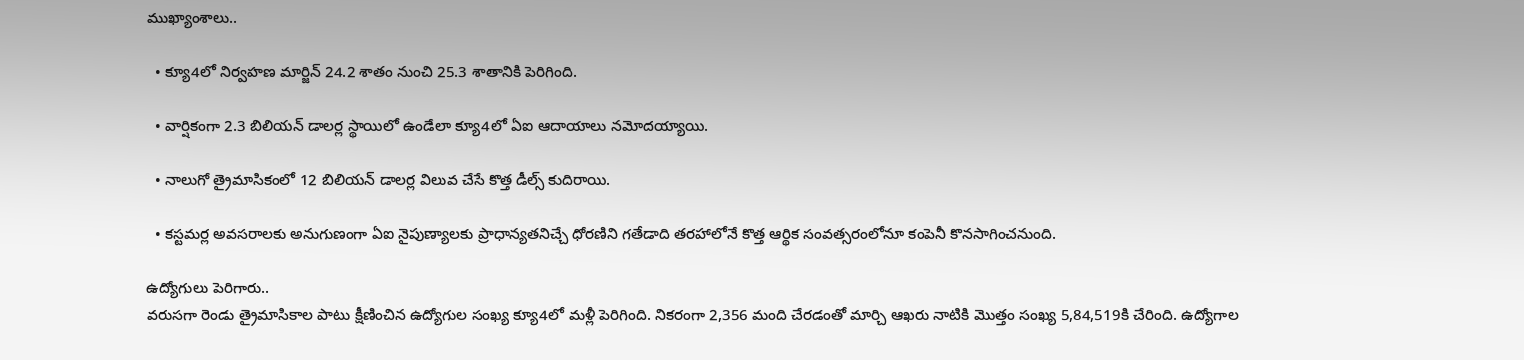ముఖ్యాంశాలు..

  • క్యూ4లో నిర్వహణ మార్జిన్‌ 24.2 శాతం నుంచి 25.3 శాతానికి పెరిగింది.

  • వార్షికంగా 2.3 బిలియన్‌ డాలర్ల స్థాయిలో ఉండేలా క్యూ4లో ఏఐ ఆదాయాలు నమోదయ్యాయి.

  • నాలుగో త్రైమాసికంలో 12 బిలియన్‌ డాలర్ల విలువ చేసే కొత్త డీల్స్‌ కుదిరాయి.

  • కస్టమర్ల అవసరాలకు అనుగుణంగా ఏఐ నైపుణ్యాలకు ప్రాధాన్యతనిచ్చే ధోరణిని గతేడాది తరహాలోనే కొత్త ఆర్థిక సంవత్సరంలోనూ కంపెనీ కొనసాగించనుంది.

ఉద్యోగులు పెరిగారు..
వరుసగా రెండు త్రైమాసికాల పాటు క్షీణించిన ఉద్యోగుల సంఖ్య క్యూ4లో మళ్లీ పెరిగింది. నికరంగా 2,356 మంది చేరడంతో మార్చి ఆఖరు నాటికి మొత్తం సంఖ్య 5,84,519కి చేరింది. ఉద్యోగాల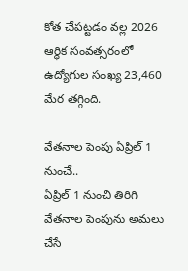కోత చేపట్టడం వల్ల 2026 ఆర్థిక సంవత్సరంలో ఉద్యోగుల సంఖ్య 23,460 మేర తగ్గింది.

వేతనాల పెంపు ఏప్రిల్‌ 1 నుంచే..
ఏప్రిల్‌ 1 నుంచి తిరిగి వేతనాల పెంపును అమలు చేసే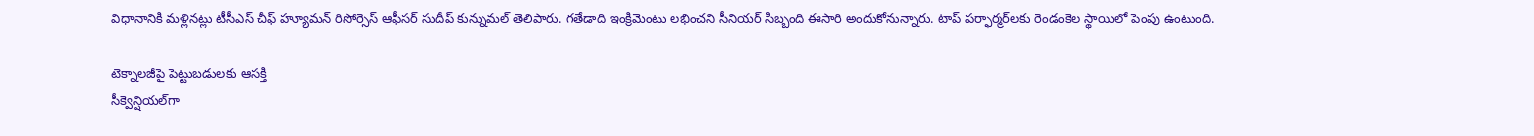విధానానికి మళ్లినట్లు టీసీఎస్‌ చీఫ్‌ హ్యూమన్‌ రిసోర్సెస్‌ ఆఫీసర్‌ సుదీప్‌ కున్నుమల్‌ తెలిపారు. గతేడాది ఇంక్రిమెంటు లభించని సీనియర్‌ సిబ్బంది ఈసారి అందుకోనున్నారు. టాప్‌ పర్ఫార్మర్‌లకు రెండంకెల స్థాయిలో పెంపు ఉంటుంది.

టెక్నాలజీపై పెట్టుబడులకు ఆసక్తి
సీక్వెన్షియల్‌గా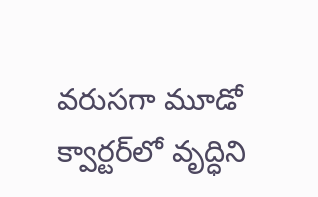వరుసగా మూడో క్వార్టర్‌లో వృద్ధిని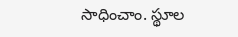సాధించాం. స్థూల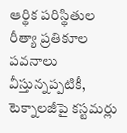ఆర్థిక పరిస్థితుల రీత్యా ప్రతికూల పవనాలు వీస్తున్నప్పటికీ, టెక్నాలజీపై కస్టమర్లు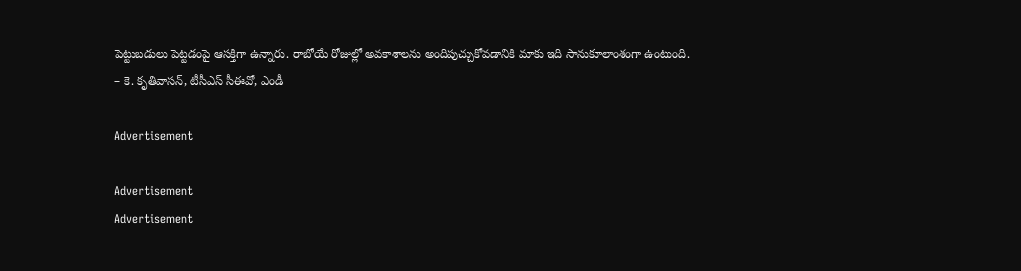పెట్టుబడులు పెట్టడంపై ఆసక్తిగా ఉన్నారు. రాబోయే రోజుల్లో అవకాశాలను అందిపుచ్చుకోవడానికి మాకు ఇది సానుకూలాంశంగా ఉంటుంది.
– కె. కృతివాసన్, టీసీఎస్‌ సీఈవో, ఎండీ

Advertisement

Advertisement
Advertisement